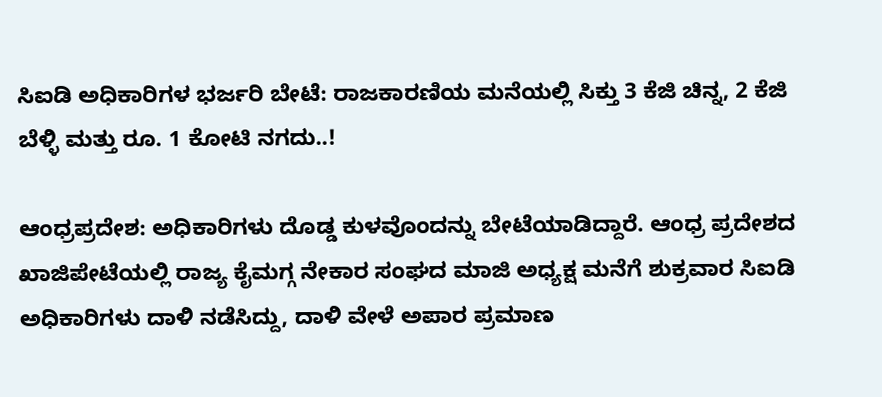ಸಿಐಡಿ ಅಧಿಕಾರಿಗಳ ಭರ್ಜರಿ ಬೇಟೆ: ರಾಜಕಾರಣಿಯ ಮನೆಯಲ್ಲಿ ಸಿಕ್ತು 3 ಕೆಜಿ ಚಿನ್ನ, 2 ಕೆಜಿ ಬೆಳ್ಳಿ ಮತ್ತು ರೂ. 1 ಕೋಟಿ ನಗದು..!

ಆಂಧ್ರಪ್ರದೇಶ: ಅಧಿಕಾರಿಗಳು ದೊಡ್ಡ ಕುಳವೊಂದನ್ನು ಬೇಟೆಯಾಡಿದ್ದಾರೆ. ಆಂಧ್ರ ಪ್ರದೇಶದ ಖಾಜಿಪೇಟೆಯಲ್ಲಿ ರಾಜ್ಯ ಕೈಮಗ್ಗ ನೇಕಾರ ಸಂಘದ ಮಾಜಿ ಅಧ್ಯಕ್ಷ ಮನೆಗೆ ಶುಕ್ರವಾರ ಸಿಐಡಿ ಅಧಿಕಾರಿಗಳು ದಾಳಿ ನಡೆಸಿದ್ದು, ದಾಳಿ ವೇಳೆ ಅಪಾರ ಪ್ರಮಾಣ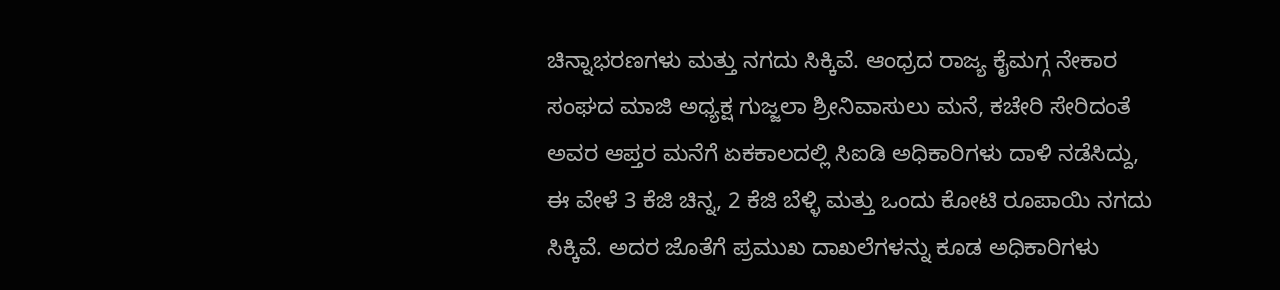ಚಿನ್ನಾಭರಣಗಳು ಮತ್ತು ನಗದು ಸಿಕ್ಕಿವೆ. ಆಂಧ್ರದ ರಾಜ್ಯ ಕೈಮಗ್ಗ ನೇಕಾರ ಸಂಘದ ಮಾಜಿ ಅಧ್ಯಕ್ಷ ಗುಜ್ಜಲಾ ಶ್ರೀನಿವಾಸುಲು ಮನೆ, ಕಚೇರಿ ಸೇರಿದಂತೆ ಅವರ ಆಪ್ತರ ಮನೆಗೆ ಏಕಕಾಲದಲ್ಲಿ ಸಿಐಡಿ ಅಧಿಕಾರಿಗಳು ದಾಳಿ ನಡೆಸಿದ್ದು, ಈ ವೇಳೆ 3 ಕೆಜಿ ಚಿನ್ನ, 2 ಕೆಜಿ ಬೆಳ್ಳಿ ಮತ್ತು ಒಂದು ಕೋಟಿ ರೂಪಾಯಿ ನಗದು ಸಿಕ್ಕಿವೆ. ಅದರ ಜೊತೆಗೆ ಪ್ರಮುಖ ದಾಖಲೆಗಳನ್ನು ಕೂಡ ಅಧಿಕಾರಿಗಳು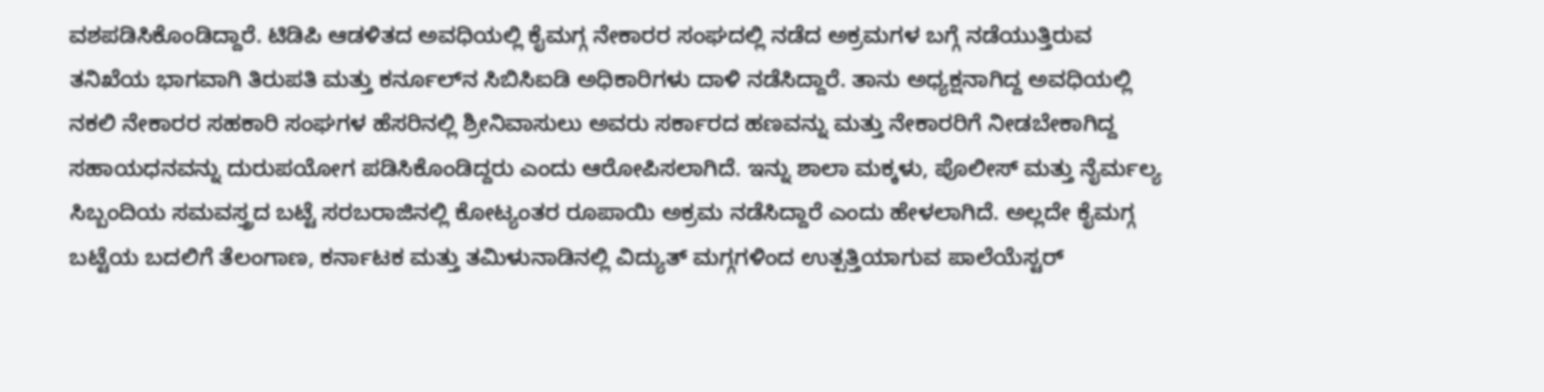ವಶಪಡಿಸಿಕೊಂಡಿದ್ದಾರೆ. ಟಿಡಿಪಿ ಆಡಳಿತದ ಅವಧಿಯಲ್ಲಿ ಕೈಮಗ್ಗ ನೇಕಾರರ ಸಂಘದಲ್ಲಿ ನಡೆದ ಅಕ್ರಮಗಳ ಬಗ್ಗೆ ನಡೆಯುತ್ತಿರುವ ತನಿಖೆಯ ಭಾಗವಾಗಿ ತಿರುಪತಿ ಮತ್ತು ಕರ್ನೂಲ್‌ನ ಸಿಬಿಸಿಐಡಿ ಅಧಿಕಾರಿಗಳು ದಾಳಿ ನಡೆಸಿದ್ದಾರೆ. ತಾನು ಅಧ್ಯಕ್ಷನಾಗಿದ್ದ ಅವಧಿಯಲ್ಲಿ ನಕಲಿ ನೇಕಾರರ ಸಹಕಾರಿ ಸಂಘಗಳ ಹೆಸರಿನಲ್ಲಿ ಶ್ರೀನಿವಾಸುಲು ಅವರು ಸರ್ಕಾರದ ಹಣವನ್ನು ಮತ್ತು ನೇಕಾರರಿಗೆ ನೀಡಬೇಕಾಗಿದ್ದ ಸಹಾಯಧನವನ್ನು ದುರುಪಯೋಗ ಪಡಿಸಿಕೊಂಡಿದ್ದರು ಎಂದು ಆರೋಪಿಸಲಾಗಿದೆ. ಇನ್ನು ಶಾಲಾ ಮಕ್ಕಳು, ಪೊಲೀಸ್ ಮತ್ತು ನೈರ್ಮಲ್ಯ ಸಿಬ್ಬಂದಿಯ ಸಮವಸ್ತ್ರದ ಬಟ್ಟೆ ಸರಬರಾಜಿನಲ್ಲಿ ಕೋಟ್ಯಂತರ ರೂಪಾಯಿ ಅಕ್ರಮ ನಡೆಸಿದ್ದಾರೆ ಎಂದು ಹೇಳಲಾಗಿದೆ. ಅಲ್ಲದೇ ಕೈಮಗ್ಗ ಬಟ್ಟೆಯ ಬದಲಿಗೆ ತೆಲಂಗಾಣ, ಕರ್ನಾಟಕ ಮತ್ತು ತಮಿಳುನಾಡಿನಲ್ಲಿ ವಿದ್ಯುತ್‌ ಮಗ್ಗಗಳಿಂದ ಉತ್ಪತ್ತಿಯಾಗುವ ಪಾಲೆಯೆಸ್ಟರ್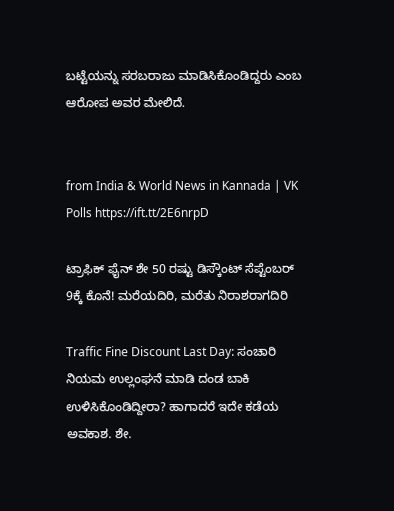ಬಟ್ಟೆಯನ್ನು ಸರಬರಾಜು ಮಾಡಿಸಿಕೊಂಡಿದ್ದರು ಎಂಬ ಆರೋಪ ಅವರ ಮೇಲಿದೆ.


from India & World News in Kannada | VK Polls https://ift.tt/2E6nrpD

ಟ್ರಾಫಿಕ್‌ ಫೈನ್‌ ಶೇ 50 ರಷ್ಟು ಡಿಸ್ಕೌಂಟ್‌ ಸೆಪ್ಟೆಂಬರ್‌ 9ಕ್ಕೆ ಕೊನೆ! ಮರೆಯದಿರಿ, ಮರೆತು ನಿರಾಶರಾಗದಿರಿ

Traffic Fine Discount Last Day: ಸಂಚಾರಿ ನಿಯಮ ಉಲ್ಲಂಘನೆ ಮಾಡಿ ದಂಡ ಬಾಕಿ ಉಳಿಸಿಕೊಂಡಿದ್ದೀರಾ? ಹಾಗಾದರೆ ಇದೇ ಕಡೆಯ ಅವಕಾಶ. ಶೇ.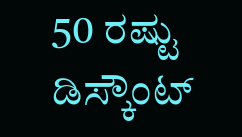50 ರಷ್ಟು ಡಿಸ್ಕೌಂಟ್‌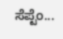ಸೆಪ್ಟೆಂ...